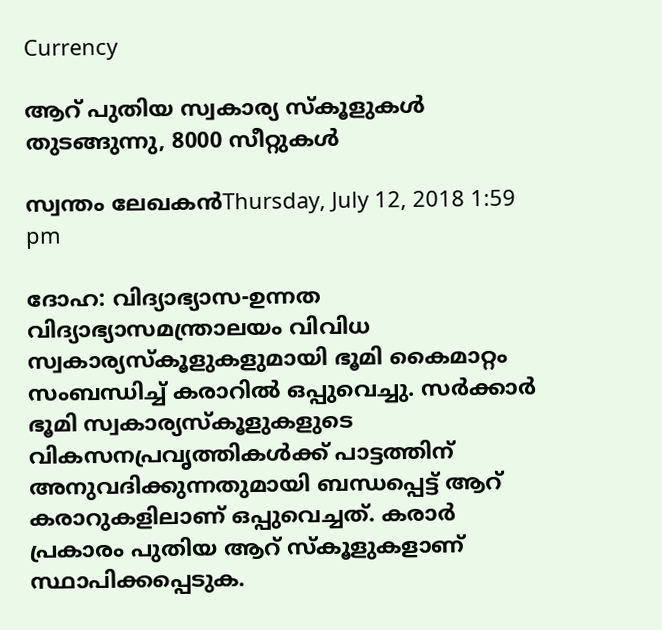Currency

ആറ് പുതിയ സ്വകാര്യ സ്‌കൂളുകള്‍ തുടങ്ങുന്നു, 8000 സീറ്റുകള്‍

സ്വന്തം ലേഖകന്‍Thursday, July 12, 2018 1:59 pm

ദോഹ: വിദ്യാഭ്യാസ-ഉന്നത വിദ്യാഭ്യാസമന്ത്രാലയം വിവിധ സ്വകാര്യസ്‌കൂളുകളുമായി ഭൂമി കൈമാറ്റം സംബന്ധിച്ച് കരാറില്‍ ഒപ്പുവെച്ചു. സര്‍ക്കാര്‍ ഭൂമി സ്വകാര്യസ്‌കൂളുകളുടെ വികസനപ്രവൃത്തികള്‍ക്ക് പാട്ടത്തിന് അനുവദിക്കുന്നതുമായി ബന്ധപ്പെട്ട് ആറ് കരാറുകളിലാണ് ഒപ്പുവെച്ചത്. കരാര്‍ പ്രകാരം പുതിയ ആറ് സ്‌കൂളുകളാണ് സ്ഥാപിക്കപ്പെടുക.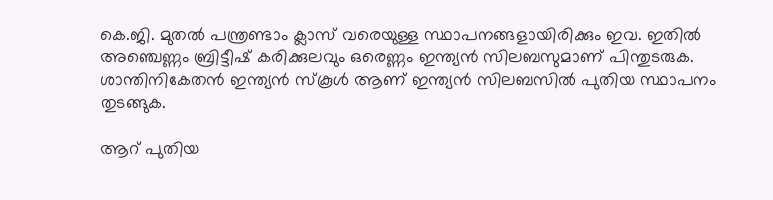കെ.ജി. മുതല്‍ പന്ത്രണ്ടാം ക്ലാസ് വരെയുള്ള സ്ഥാപനങ്ങളായിരിക്കും ഇവ. ഇതില്‍ അഞ്ചെണ്ണം ബ്രിട്ടീഷ് കരിക്കുലവും ഒരെണ്ണം ഇന്ത്യന്‍ സിലബസുമാണ് പിന്തുടരുക. ശാന്തിനികേതന്‍ ഇന്ത്യന്‍ സ്‌കൂള്‍ ആണ് ഇന്ത്യന്‍ സിലബസില്‍ പുതിയ സ്ഥാപനം തുടങ്ങുക.

ആറ് പുതിയ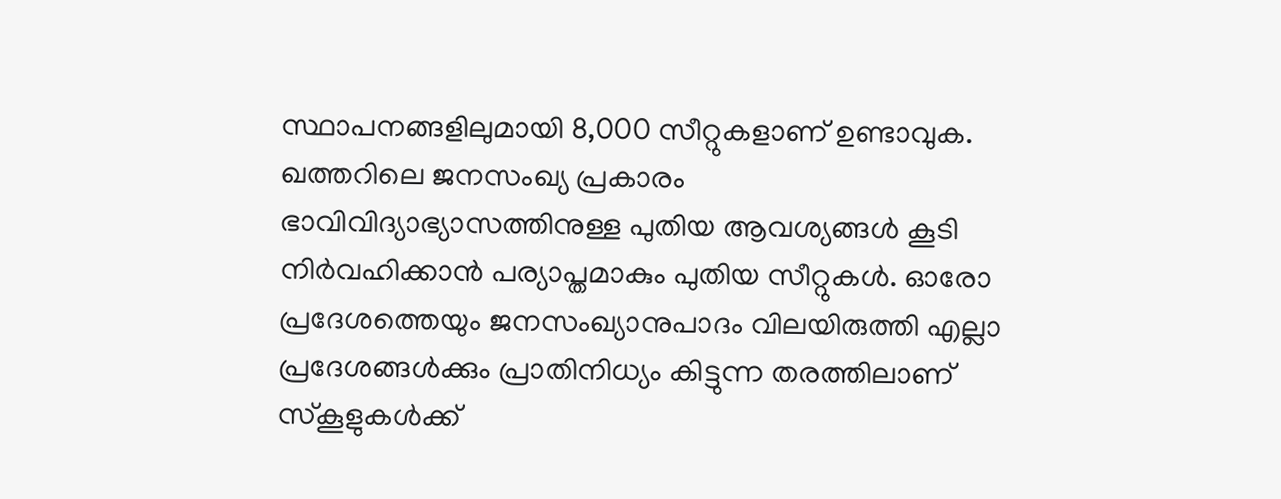സ്ഥാപനങ്ങളിലുമായി 8,000 സീറ്റുകളാണ് ഉണ്ടാവുക. ഖത്തറിലെ ജനസംഖ്യ പ്രകാരം ഭാവിവിദ്യാഭ്യാസത്തിനുള്ള പുതിയ ആവശ്യങ്ങള്‍ കൂടി നിര്‍വഹിക്കാന്‍ പര്യാപ്തമാകും പുതിയ സീറ്റുകള്‍. ഓരോ പ്രദേശത്തെയും ജനസംഖ്യാനുപാദം വിലയിരുത്തി എല്ലാ പ്രദേശങ്ങള്‍ക്കും പ്രാതിനിധ്യം കിട്ടുന്ന തരത്തിലാണ് സ്‌കൂളുകള്‍ക്ക്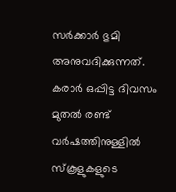സര്‍ക്കാര്‍ ഭുമി അനുവദിക്കുന്നത്. കരാര്‍ ഒപ്പിട്ട ദിവസം മുതല്‍ രണ്ട് വര്‍ഷത്തിനുള്ളില്‍ സ്‌കൂളുകളുടെ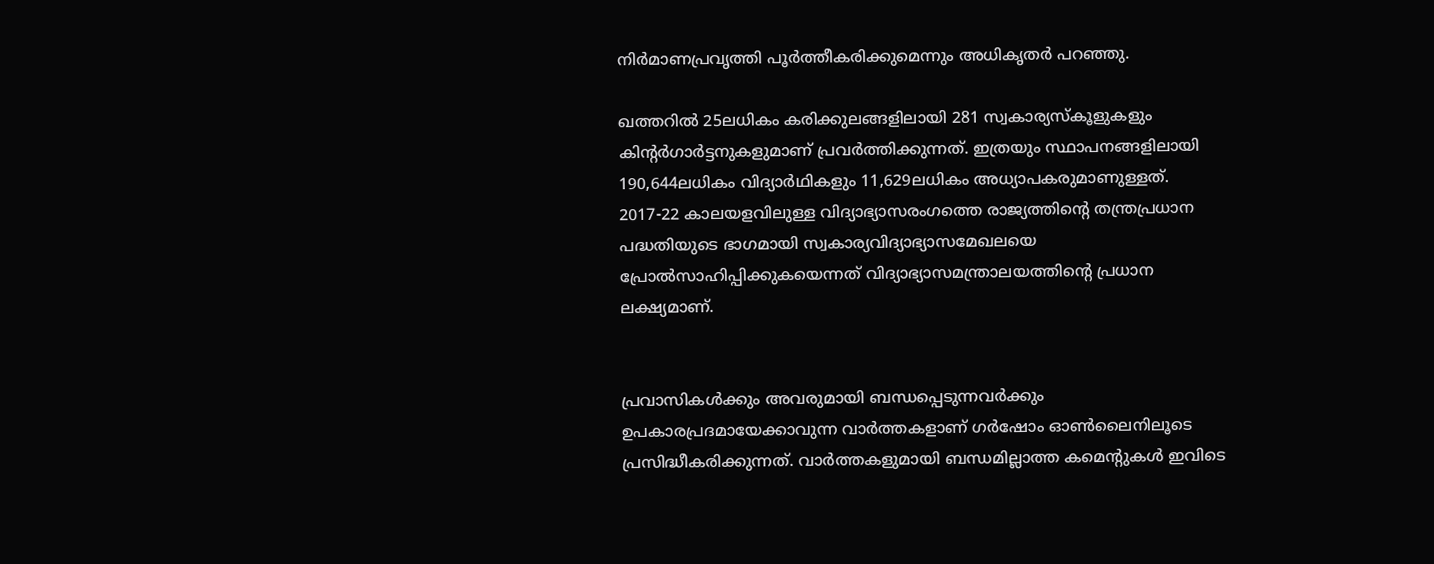നിര്‍മാണപ്രവൃത്തി പൂര്‍ത്തീകരിക്കുമെന്നും അധികൃതര്‍ പറഞ്ഞു.

ഖത്തറില്‍ 25ലധികം കരിക്കുലങ്ങളിലായി 281 സ്വകാര്യസ്‌കൂളുകളും കിന്റര്‍ഗാര്‍ട്ടനുകളുമാണ് പ്രവര്‍ത്തിക്കുന്നത്. ഇത്രയും സ്ഥാപനങ്ങളിലായി 190,644ലധികം വിദ്യാര്‍ഥികളും 11,629ലധികം അധ്യാപകരുമാണുള്ളത്. 2017-22 കാലയളവിലുള്ള വിദ്യാഭ്യാസരംഗത്തെ രാജ്യത്തിന്റെ തന്ത്രപ്രധാന പദ്ധതിയുടെ ഭാഗമായി സ്വകാര്യവിദ്യാഭ്യാസമേഖലയെ പ്രോല്‍സാഹിപ്പിക്കുകയെന്നത് വിദ്യാഭ്യാസമന്ത്രാലയത്തിന്റെ പ്രധാന ലക്ഷ്യമാണ്.


പ്രവാസികൾക്കും അവരുമായി ബന്ധപ്പെടുന്നവർക്കും ഉപകാരപ്രദമായേക്കാവുന്ന വാർത്തകളാണ് ഗർഷോം ഓൺലൈനിലൂടെ പ്രസിദ്ധീകരിക്കുന്നത്. വാർത്തകളുമായി ബന്ധമില്ലാത്ത കമെന്റുകൾ ഇവിടെ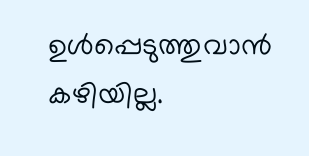ഉൾപ്പെടുത്തുവാൻ കഴിയില്ല.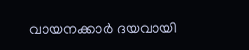വായനക്കാർ ദയവായി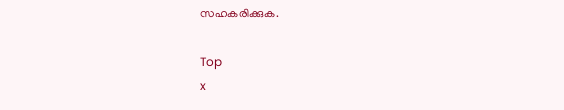സഹകരിക്കുക.

Top
x